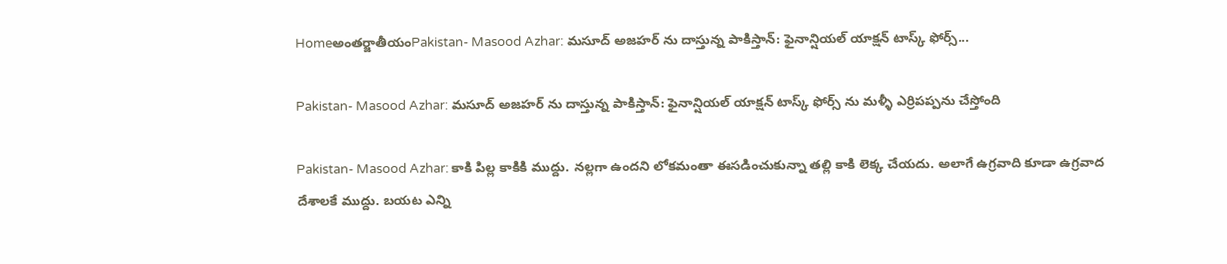Homeఅంతర్జాతీయంPakistan- Masood Azhar: మసూద్ అజహర్ ను దాస్తున్న పాకిస్తాన్: ఫైనాన్షియల్ యాక్షన్ టాస్క్ ఫోర్స్...

Pakistan- Masood Azhar: మసూద్ అజహర్ ను దాస్తున్న పాకిస్తాన్: ఫైనాన్షియల్ యాక్షన్ టాస్క్ ఫోర్స్ ను మళ్ళీ ఎర్రిపప్పను చేస్తోంది

Pakistan- Masood Azhar: కాకి పిల్ల కాకికి ముద్దు. నల్లగా ఉందని లోకమంతా ఈసడించుకున్నా తల్లి కాకి లెక్క చేయదు. అలాగే ఉగ్రవాది కూడా ఉగ్రవాద దేశాలకే ముద్దు. బయట ఎన్ని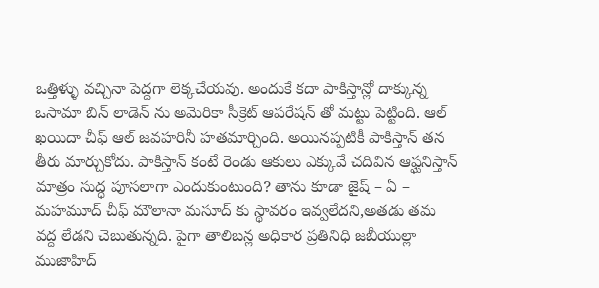ఒత్తిళ్ళు వచ్చినా పెద్దగా లెక్కచేయవు. అందుకే కదా పాకిస్తాన్లో దాక్కున్న ఒసామా బిన్ లాడెన్ ను అమెరికా సీక్రెట్ ఆపరేషన్ తో మట్టు పెట్టింది. ఆల్ ఖయిదా చీఫ్ ఆల్ జవహరినీ హతమార్చింది. అయినప్పటికీ పాకిస్తాన్ తన తీరు మార్చుకోదు. పాకిస్తాన్ కంటే రెండు ఆకులు ఎక్కువే చదివిన ఆఫ్ఘనిస్తాన్ మాత్రం సుద్ధ పూసలాగా ఎందుకుంటుంది? తాను కూడా జైష్ – ఏ – మహమూద్ చీఫ్ మౌలానా మసూద్ కు స్థావరం ఇవ్వలేదని,అతడు తమ వద్ద లేడని చెబుతున్నది. పైగా తాలిబన్ల అధికార ప్రతినిధి జబీయుల్లా ముజాహిద్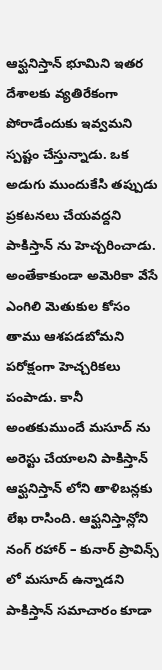ఆఫ్ఘనిస్తాన్ భూమిని ఇతర దేశాలకు వ్యతిరేకంగా పోరాడేందుకు ఇవ్వమని స్పష్టం చేస్తున్నాడు. ఒక అడుగు ముందుకేసి తప్పుడు ప్రకటనలు చేయవద్దని పాకిస్తాన్ ను హెచ్చరించాడు. అంతేకాకుండా అమెరికా వేసే ఎంగిలి మెతుకుల కోసం తాము ఆశపడబోమని పరోక్షంగా హెచ్చరికలు పంపాడు. కానీ అంతకుముందే మసూద్ ను అరెస్టు చేయాలని పాకిస్తాన్ ఆఫ్ఘనిస్తాన్ లోని తాళిబన్లకు లేఖ రాసింది. ఆఫ్ఘనిస్తాన్లోని నంగ్ రహార్ – కునార్ ప్రావిన్స్ లో మసూద్ ఉన్నాడని పాకిస్తాన్ సమాచారం కూడా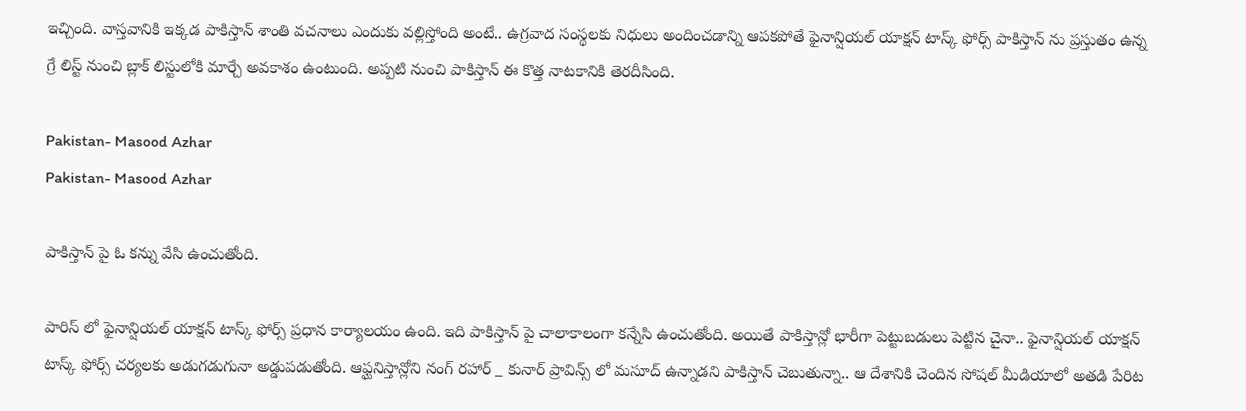ఇచ్చింది. వాస్తవానికి ఇక్కడ పాకిస్తాన్ శాంతి వచనాలు ఎందుకు వల్లిస్తోంది అంటే.. ఉగ్రవాద సంస్థలకు నిధులు అందించడాన్ని ఆపకపోతే ఫైనాన్షియల్ యాక్షన్ టాస్క్ ఫోర్స్ పాకిస్తాన్ ను ప్రస్తుతం ఉన్న గ్రే లిస్ట్ నుంచి బ్లాక్ లిస్టులోకి మార్చే అవకాశం ఉంటుంది. అప్పటి నుంచి పాకిస్తాన్ ఈ కొత్త నాటకానికి తెరదీసింది.

Pakistan- Masood Azhar
Pakistan- Masood Azhar

పాకిస్తాన్ పై ఓ కన్ను వేసి ఉంచుతోంది.

పారిస్ లో ఫైనాన్షియల్ యాక్షన్ టాస్క్ ఫోర్స్ ప్రధాన కార్యాలయం ఉంది. ఇది పాకిస్తాన్ పై చాలాకాలంగా కన్నేసి ఉంచుతోంది. అయితే పాకిస్తాన్లో భారీగా పెట్టుబడులు పెట్టిన చైనా.. ఫైనాన్షియల్ యాక్షన్ టాస్క్ ఫోర్స్ చర్యలకు అడుగడుగునా అడ్డుపడుతోంది. ఆఫ్ఘనిస్తాన్లోని నంగ్ రహార్ _ కునార్ ప్రావిన్స్ లో మసూద్ ఉన్నాడని పాకిస్తాన్ చెబుతున్నా.. ఆ దేశానికి చెందిన సోషల్ మీడియాలో అతడి పేరిట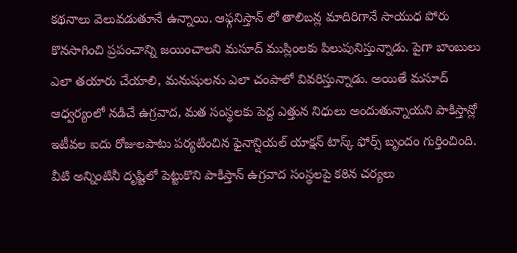కథనాలు వెలువడుతూనే ఉన్నాయి. ఆఫ్గనిస్తాన్ లో తాలిబన్ల మాదిరిగానే సాయుధ పోరు కొనసాగించి ప్రపంచాన్ని జయించాలని మసూద్ ముస్లింలకు పిలుపునిస్తున్నాడు. పైగా బాంబులు ఎలా తయారు చేయాలి, మనుషులను ఎలా చంపాలో వివరిస్తున్నాడు. అయితే మసూద్ ఆధ్వర్యంలో నడిచే ఉగ్రవాద, మత సంస్థలకు పెద్ద ఎత్తున నిధులు అందుతున్నాయని పాకిస్తాన్లో ఇటీవల ఐదు రోజులపాటు పర్యటించిన ఫైనాన్షియల్ యాక్షన్ టాస్క్ ఫోర్స్ బృందం గుర్తించింది. వీటి అన్నింటినీ దృష్టిలో పెట్టుకొని పాకిస్తాన్ ఉగ్రవాద సంస్థలపై కఠిన చర్యలు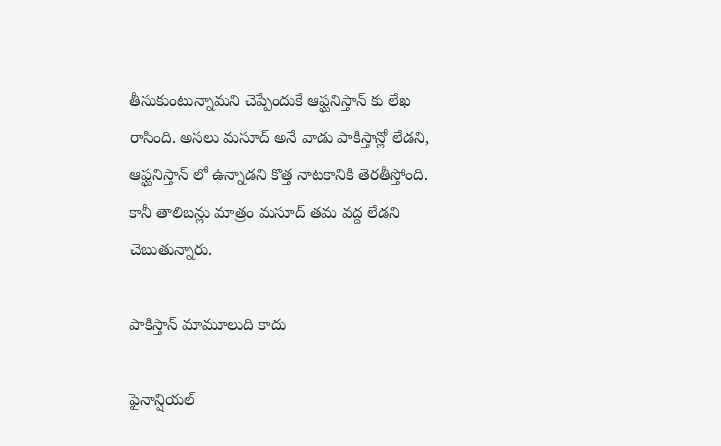తీసుకుంటున్నామని చెప్పేందుకే ఆఫ్ఘనిస్తాన్ కు లేఖ రాసింది. అసలు మసూద్ అనే వాడు పాకిస్తాన్లో లేడని, ఆఫ్ఘనిస్తాన్ లో ఉన్నాడని కొత్త నాటకానికి తెరతీస్తోంది. కానీ తాలిబన్లు మాత్రం మసూద్ తమ వద్ద లేడని చెబుతున్నారు.

పాకిస్తాన్ మామూలుది కాదు

ఫైనాన్షియల్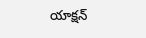యాక్షన్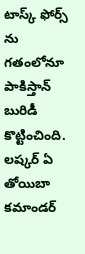టాస్క్ ఫోర్స్ ను గతంలోనూ పాకిస్తాన్ బురిడీ కొట్టించింది. లష్కర్ ఏ తోయిబా కమాండర్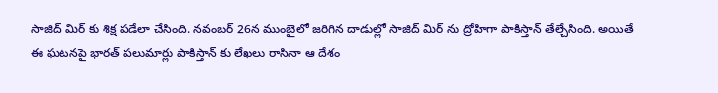సాజిద్ మిర్ కు శిక్ష పడేలా చేసింది. నవంబర్ 26న ముంబైలో జరిగిన దాడుల్లో సాజిద్ మిర్ ను ద్రోహిగా పాకిస్తాన్ తేల్చేసింది. అయితే ఈ ఘటనపై భారత్ పలుమార్లు పాకిస్తాన్ కు లేఖలు రాసినా ఆ దేశం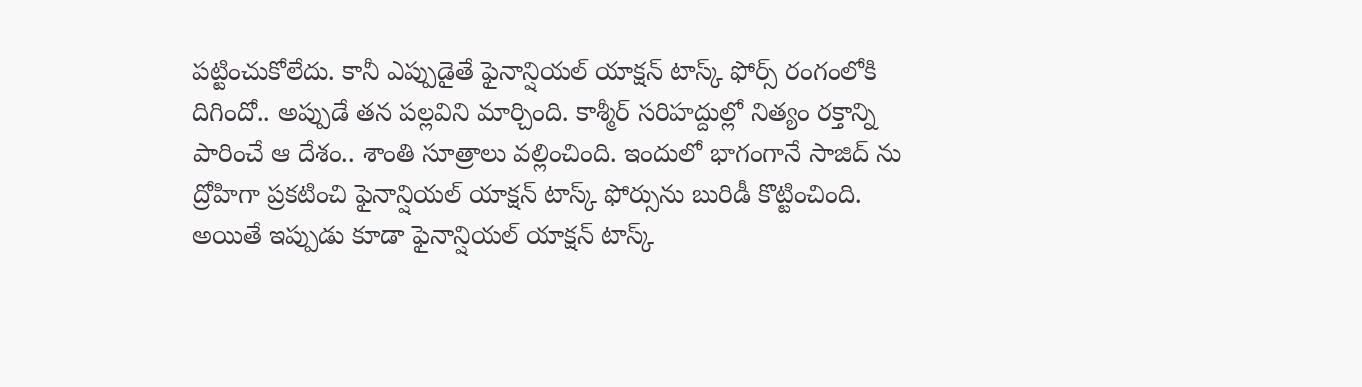పట్టించుకోలేదు. కానీ ఎప్పుడైతే ఫైనాన్షియల్ యాక్షన్ టాస్క్ ఫోర్స్ రంగంలోకి దిగిందో.. అప్పుడే తన పల్లవిని మార్చింది. కాశ్మీర్ సరిహద్దుల్లో నిత్యం రక్తాన్ని పారించే ఆ దేశం.. శాంతి సూత్రాలు వల్లించింది. ఇందులో భాగంగానే సాజిద్ ను ద్రోహిగా ప్రకటించి ఫైనాన్షియల్ యాక్షన్ టాస్క్ ఫోర్సును బురిడీ కొట్టించింది. అయితే ఇప్పుడు కూడా ఫైనాన్షియల్ యాక్షన్ టాస్క్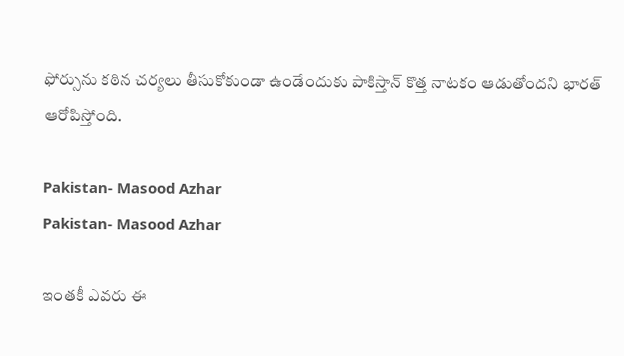ఫోర్సును కఠిన చర్యలు తీసుకోకుండా ఉండేందుకు పాకిస్తాన్ కొత్త నాటకం ఆడుతోందని భారత్ ఆరోపిస్తోంది.

Pakistan- Masood Azhar
Pakistan- Masood Azhar

ఇంతకీ ఎవరు ఈ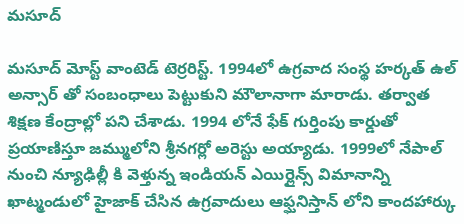మసూద్

మసూద్ మోస్ట్ వాంటెడ్ టెర్రరిస్ట్. 1994లో ఉగ్రవాద సంస్థ హర్కత్ ఉల్ అన్సార్ తో సంబంధాలు పెట్టుకుని మౌలానాగా మారాడు. తర్వాత శిక్షణ కేంద్రాల్లో పని చేశాడు. 1994 లోనే ఫేక్ గుర్తింపు కార్డుతో ప్రయాణిస్తూ జమ్ములోని శ్రీనగర్లో అరెస్టు అయ్యాడు. 1999లో నేపాల్ నుంచి న్యూఢిల్లీ కి వెళ్తున్న ఇండియన్ ఎయిర్లైన్స్ విమానాన్ని ఖాట్మండులో హైజాక్ చేసిన ఉగ్రవాదులు ఆఫ్ఘనిస్తాన్ లోని కాందహార్కు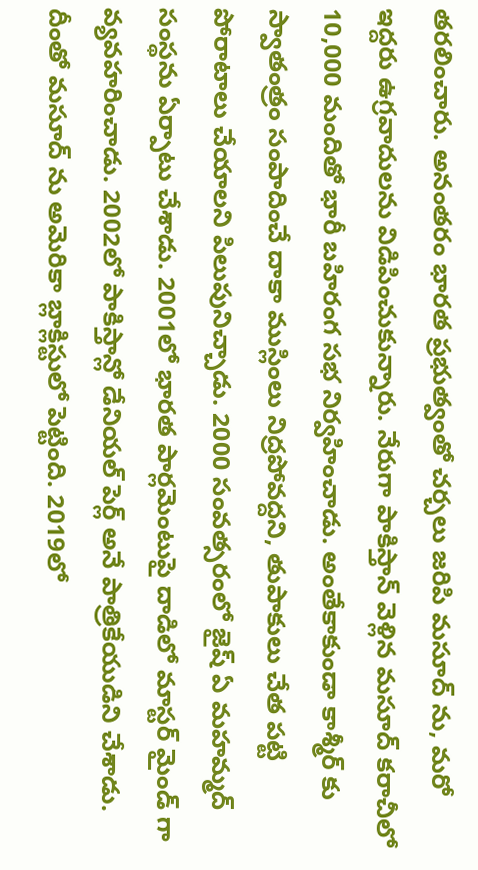తరలించారు. అనంతరం భారత ప్రభుత్వంతో చర్చలు జరిపి మసూద్ ను, మరో ఇద్దరు ఉగ్రవాదులను విడిపించుకున్నారు. నేరుగా పాకిస్తాన్ వెళ్లిన మసూద్ కరాచీలో 10,000 మందితో భారీ బహిరంగ సభ నిర్వహించాడు. అంతేకాకుండా కాశ్మీర్ కు స్వాతంత్రం సంపాదించే దాకా ముస్లింలు నిద్రపోవద్దని, తుపాకులు చేత పట్టి పోరాటాలు చేయాలని పిలుపునిచ్చాడు. 2000 సంవత్సరంలో జైష్ ఏ మహమ్మద్ సంస్థను ఏర్పాటు చేశాడు. 2001లో భారత పార్లమెంటుపై దాడిలో మాస్టర్ మైండ్ గా వ్యవహరించాడు. 2002లో పాకిస్తాన్లో డేనియల్ పెర్ల్ అనే పాత్రికేయుడిని చేశాడు. దీంతో మసూద్ ను అమెరికా బ్లాక్లిస్టులో పెట్టింది. 2019లో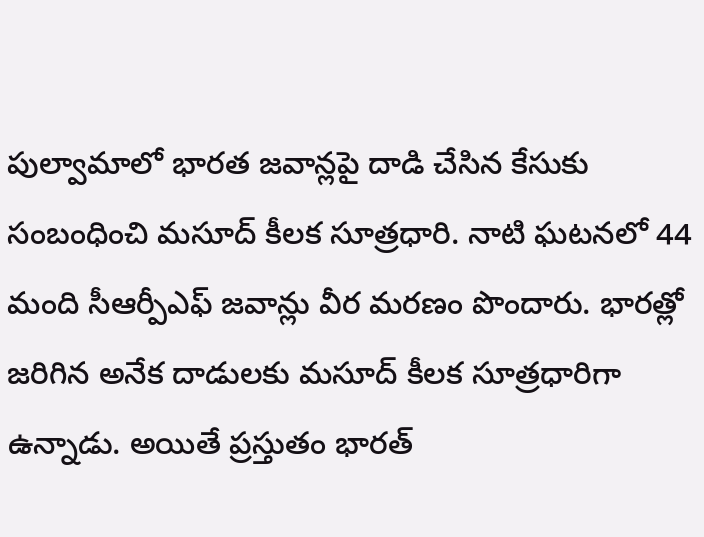పుల్వామాలో భారత జవాన్లపై దాడి చేసిన కేసుకు సంబంధించి మసూద్ కీలక సూత్రధారి. నాటి ఘటనలో 44 మంది సీఆర్పీఎఫ్ జవాన్లు వీర మరణం పొందారు. భారత్లో జరిగిన అనేక దాడులకు మసూద్ కీలక సూత్రధారిగా ఉన్నాడు. అయితే ప్రస్తుతం భారత్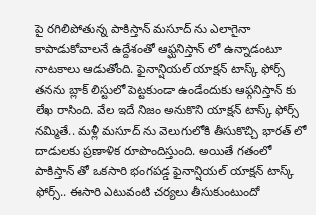పై రగిలిపోతున్న పాకిస్తాన్ మసూద్ ను ఎలాగైనా కాపాడుకోవాలనే ఉద్దేశంతో ఆఫ్ఘనిస్తాన్ లో ఉన్నాడంటూ నాటకాలు ఆడుతోంది. ఫైనాన్షియల్ యాక్షన్ టాస్క్ ఫోర్స్ తనను బ్లాక్ లిస్టులో పెట్టకుండా ఉండేందుకు ఆఫ్గనిస్తాన్ కు లేఖ రాసింది. వేల ఇదే నిజం అనుకొని యాక్షన్ టాస్క్ ఫోర్స్ నమ్మితే.. మళ్లీ మసూద్ ను వెలుగులోకి తీసుకొచ్చి భారత్ లో దాడులకు ప్రణాళిక రూపొందిస్తుంది. అయితే గతంలో పాకిస్తాన్ తో ఒకసారి భంగపడ్డ ఫైనాన్షియల్ యాక్షన్ టాస్క్ ఫోర్స్.. ఈసారి ఎటువంటి చర్యలు తీసుకుంటుందో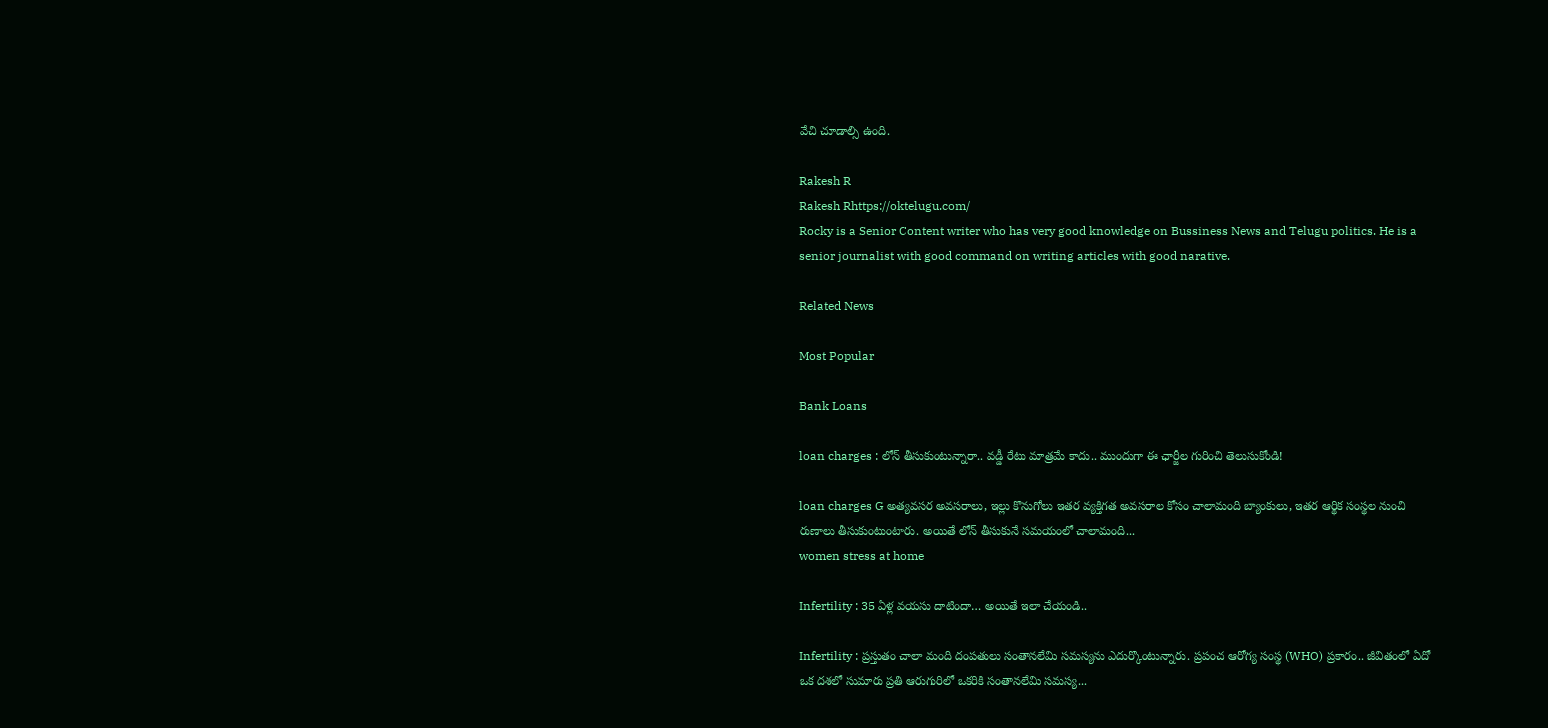వేచి చూడాల్సి ఉంది.

Rakesh R
Rakesh Rhttps://oktelugu.com/
Rocky is a Senior Content writer who has very good knowledge on Bussiness News and Telugu politics. He is a senior journalist with good command on writing articles with good narative.

Related News

Most Popular

Bank Loans

loan charges : లోన్ తీసుకుంటున్నారా.. వడ్డీ రేటు మాత్రమే కాదు.. ముందుగా ఈ ఛార్జీల గురించి తెలుసుకోండి!

loan charges G అత్యవసర అవసరాలు, ఇల్లు కొనుగోలు ఇతర వ్యక్తిగత అవసరాల కోసం చాలామంది బ్యాంకులు, ఇతర ఆర్థిక సంస్థల నుంచి రుణాలు తీసుకుంటుంటారు. అయితే లోన్ తీసుకునే సమయంలో చాలామంది...
women stress at home

Infertility : 35 ఏళ్ల వయసు దాటిందా… అయితే ఇలా చేయండి..

Infertility : ప్రస్తుతం చాలా మంది దంపతులు సంతానలేమి సమస్యను ఎదుర్కొంటున్నారు. ప్రపంచ ఆరోగ్య సంస్థ (WHO) ప్రకారం.. జీవితంలో ఏదో ఒక దశలో సుమారు ప్రతి ఆరుగురిలో ఒకరికి సంతానలేమి సమస్య...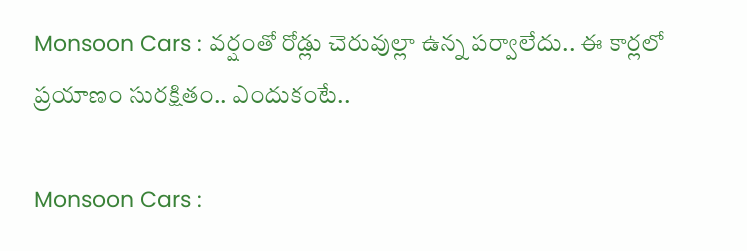Monsoon Cars : వర్షంతో రోడ్లు చెరువుల్లా ఉన్న పర్వాలేదు.. ఈ కార్లలో ప్రయాణం సురక్షితం.. ఎందుకంటే..

Monsoon Cars :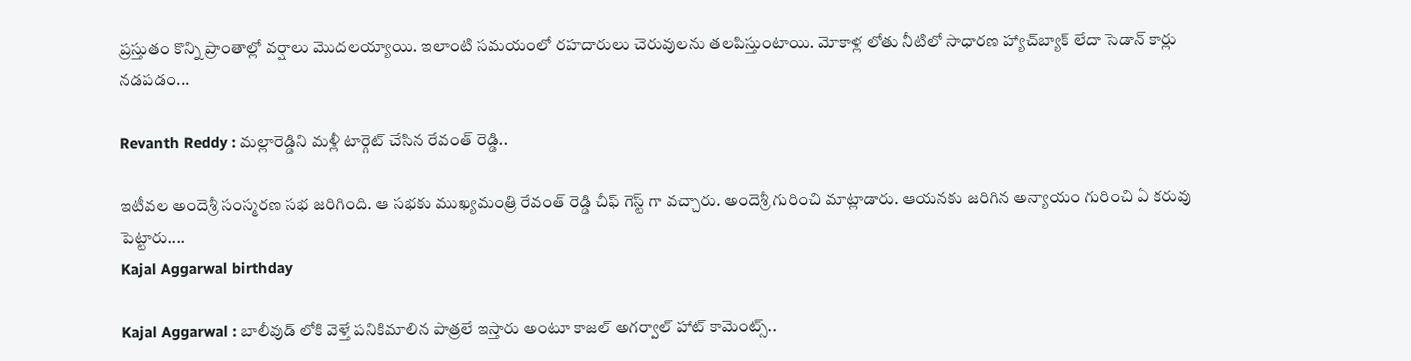ప్రస్తుతం కొన్ని ప్రాంతాల్లో వర్షాలు మొదలయ్యాయి. ఇలాంటి సమయంలో రహదారులు చెరువులను తలపిస్తుంటాయి. మోకాళ్ల లోతు నీటిలో సాధారణ హ్యాచ్‌బ్యాక్ లేదా సెడాన్ కార్లు నడపడం...

Revanth Reddy : మల్లారెడ్డిని మళ్లీ టార్గెట్ చేసిన రేవంత్ రెడ్డి..

ఇటీవల అందెశ్రీ సంస్మరణ సభ జరిగింది. ఆ సభకు ముఖ్యమంత్రి రేవంత్ రెడ్డి చీఫ్ గెస్ట్ గా వచ్చారు. అందెశ్రీ గురించి మాట్లాడారు. ఆయనకు జరిగిన అన్యాయం గురించి ఏ కరువు పెట్టారు....
Kajal Aggarwal birthday

Kajal Aggarwal : బాలీవుడ్ లోకి వెళ్తే పనికిమాలిన పాత్రలే ఇస్తారు అంటూ కాజల్ అగర్వాల్ హాట్ కామెంట్స్..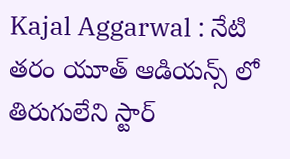Kajal Aggarwal : నేటి తరం యూత్ ఆడియన్స్ లో తిరుగులేని స్టార్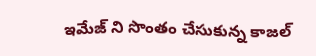ఇమేజ్ ని సొంతం చేసుకున్న కాజల్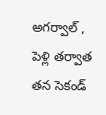అగర్వాల్ , పెళ్లి తర్వాత తన సెకండ్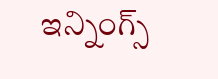ఇన్నింగ్స్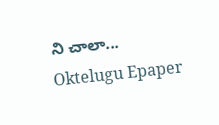ని చాలా...
Oktelugu Epaper